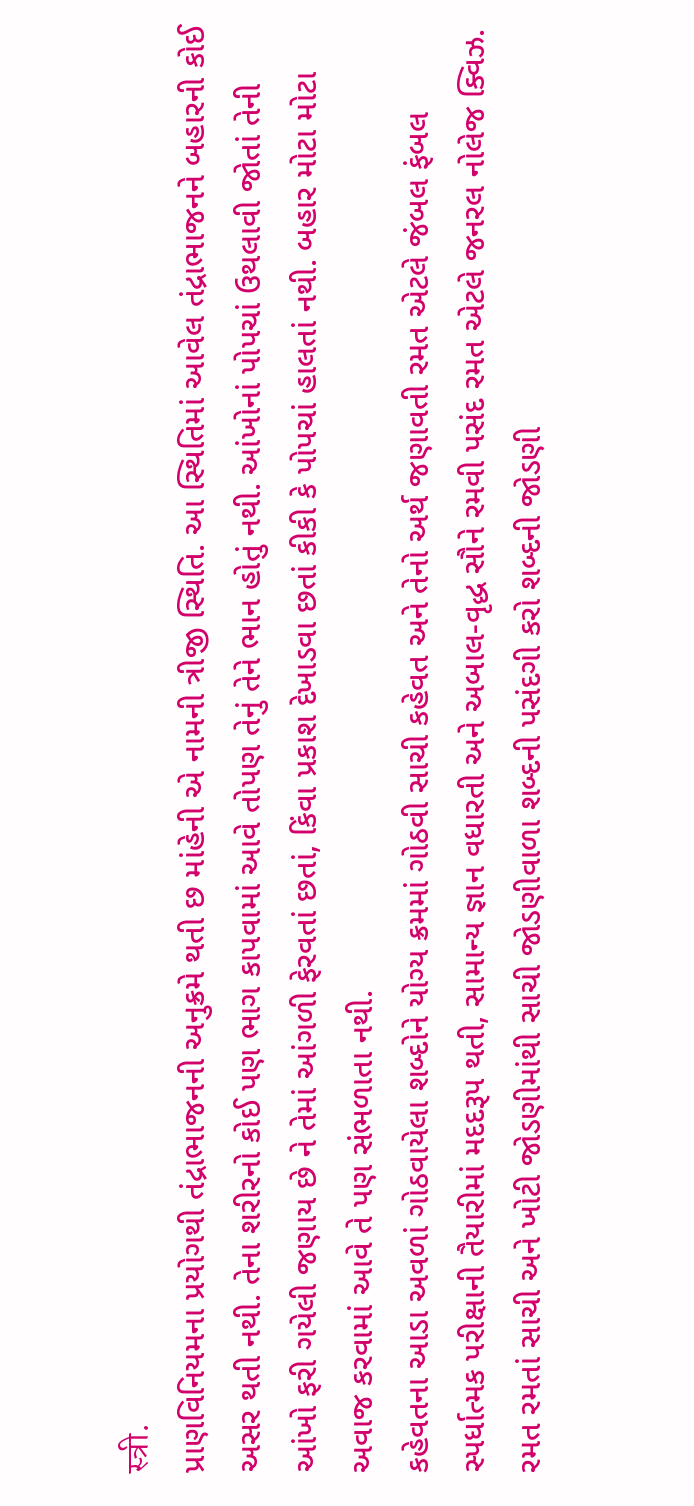स्त्री.
પ્રાણવિનિયમના પ્રયોગથી તંદ્રાભાજનની અનુક્રમે થતી છ માંહેની એ નામની ત્રીજી સ્થિતિ. આ સ્થિતિમાં આવેલ તંદ્રાભાજનને બહારની કોઈ અસર થતી નથી. તેના શરીરનો કોઈ પણ ભાગ કાપવામાં આવે તોપણ તેનું તેને ભાન હોતું નથી. આંખોનાં પોપચાં ઉથલાવી જોતાં તેની આંખો ફરી ગયેલી જણાય છે ને તેમાં આંગળી ફેરવતાં છતાં, કિંવા પ્રકાશ દેખાડવા છતાં કીકી કે પોપચાં હાલતાં નથી. બહાર મોટા મોટા અવાજ કરવામાં આવે તે પણ સંભળાતા નથી.
કહેવતના આડા અવળાં ગોઠવાયેલા શબ્દોને યોગ્ય ક્રમમાં ગોઠવી સાચી કહેવત અને તેનો અર્થ જણાવતી રમત એટલે જંબલ ફંબલ
સ્પર્ધાત્મક પરીક્ષાની તૈયારીમાં મદદરૂપ થતી, સામાન્ય જ્ઞાન વધારતી અને અબાલ-વૃદ્ધ સૌને રમવી પસંદ રમત એટલે જનરલ નોલેજ ક્વિઝ.
રમત રમતાં સાચી અને ખોટી જોડણીમાંથી સાચી જોડણીવાળા શબ્દની પસંદગી કરો શબ્દની જોડણી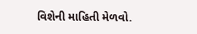વિશેની માહિતી મેળવો.